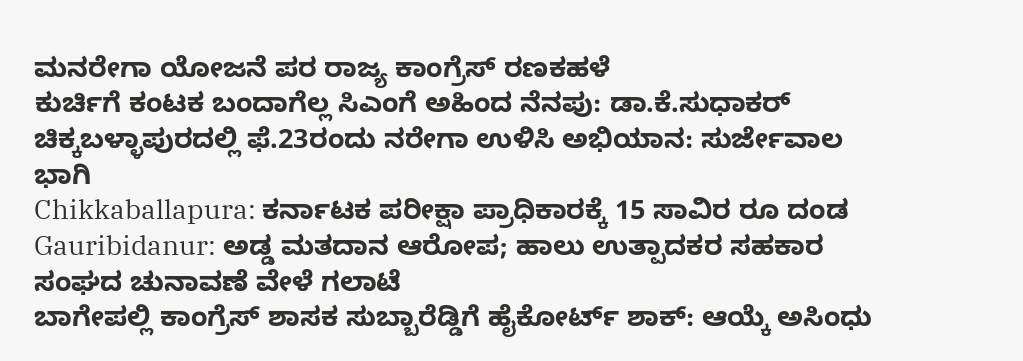ಮನರೇಗಾ ಯೋಜನೆ ಪರ ರಾಜ್ಯ ಕಾಂಗ್ರೆಸ್ ರಣಕಹಳೆ
ಕುರ್ಚಿಗೆ ಕಂಟಕ ಬಂದಾಗೆಲ್ಲ ಸಿಎಂಗೆ ಅಹಿಂದ ನೆನಪು: ಡಾ.ಕೆ.ಸುಧಾಕರ್
ಚಿಕ್ಕಬಳ್ಳಾಪುರದಲ್ಲಿ ಫೆ.23ರಂದು ನರೇಗಾ ಉಳಿಸಿ ಅಭಿಯಾನ: ಸುರ್ಜೇವಾಲ ಭಾಗಿ
Chikkaballapura: ಕರ್ನಾಟಕ ಪರೀಕ್ಷಾ ಪ್ರಾಧಿಕಾರಕ್ಕೆ 15 ಸಾವಿರ ರೂ ದಂಡ
Gauribidanur: ಅಡ್ಡ ಮತದಾನ ಆರೋಪ; ಹಾಲು ಉತ್ಪಾದಕರ ಸಹಕಾರ ಸಂಘದ ಚುನಾವಣೆ ವೇಳೆ ಗಲಾಟೆ
ಬಾಗೇಪಲ್ಲಿ ಕಾಂಗ್ರೆಸ್ ಶಾಸಕ ಸುಬ್ಬಾರೆಡ್ಡಿಗೆ ಹೈಕೋರ್ಟ್ ಶಾಕ್: ಆಯ್ಕೆ ಅಸಿಂಧು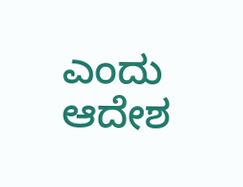ಎಂದು ಆದೇಶ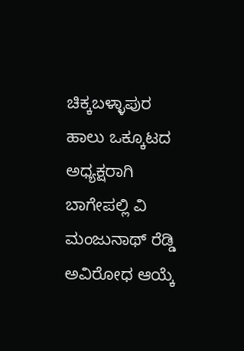ಚಿಕ್ಕಬಳ್ಳಾಪುರ ಹಾಲು ಒಕ್ಕೂಟದ ಅಧ್ಯಕ್ಷರಾಗಿ ಬಾಗೇಪಲ್ಲಿ ವಿ ಮಂಜುನಾಥ್ ರೆಡ್ಡಿ ಅವಿರೋಧ ಆಯ್ಕೆ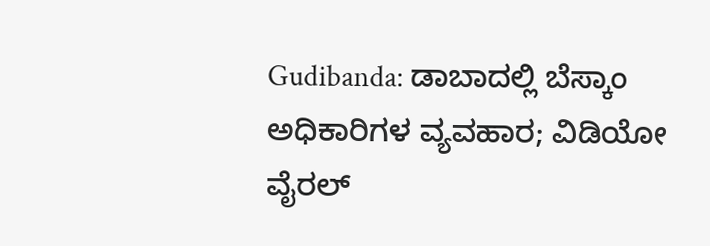Gudibanda: ಡಾಬಾದಲ್ಲಿ ಬೆಸ್ಕಾಂ ಅಧಿಕಾರಿಗಳ ವ್ಯವಹಾರ; ವಿಡಿಯೋ ವೈರಲ್